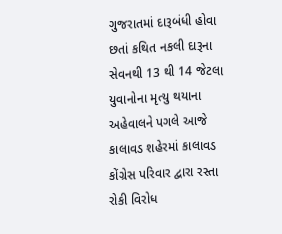ગુજરાતમાં દારૂબંધી હોવા છતાં કથિત નકલી દારૂના સેવનથી 13 થી 14 જેટલા યુવાનોના મૃત્યુ થયાના અહેવાલને પગલે આજે કાલાવડ શહેરમાં કાલાવડ કોંગ્રેસ પરિવાર દ્વારા રસ્તા રોકી વિરોધ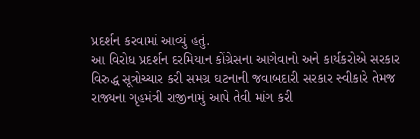પ્રદર્શન કરવામાં આવ્યું હતું.
આ વિરોધ પ્રદર્શન દરમિયાન કોંગ્રેસના આગેવાનો અને કાર્યકરોએ સરકાર વિરુદ્ધ સૂત્રોચ્ચાર કરી સમગ્ર ઘટનાની જવાબદારી સરકાર સ્વીકારે તેમજ રાજ્યના ગૃહમંત્રી રાજીનામું આપે તેવી માંગ કરી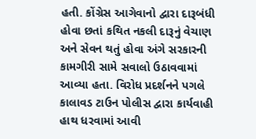હતી. કોંગ્રેસ આગેવાનો દ્વારા દારૂબંધી હોવા છતાં કથિત નકલી દારૂનું વેચાણ અને સેવન થતું હોવા અંગે સરકારની કામગીરી સામે સવાલો ઉઠાવવામાં આવ્યા હતા. વિરોધ પ્રદર્શનને પગલે કાલાવડ ટાઉન પોલીસ દ્વારા કાર્યવાહી હાથ ધરવામાં આવી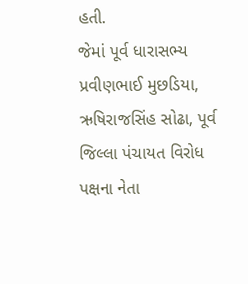હતી.
જેમાં પૂર્વ ધારાસભ્ય પ્રવીણભાઈ મુછડિયા, ઋષિરાજસિંહ સોઢા, પૂર્વ જિલ્લા પંચાયત વિરોધ પક્ષના નેતા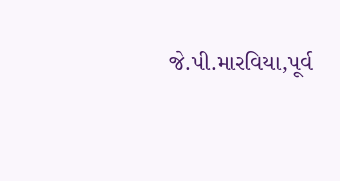જે.પી.મારવિયા,પૂર્વ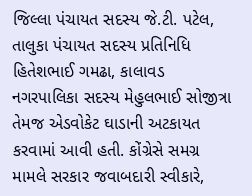જિલ્લા પંચાયત સદસ્ય જે.ટી. પટેલ, તાલુકા પંચાયત સદસ્ય પ્રતિનિધિ હિતેશભાઈ ગમઢા, કાલાવડ નગરપાલિકા સદસ્ય મેહુલભાઈ સોજીત્રા તેમજ એડવોકેટ ઘાડાની અટકાયત કરવામાં આવી હતી. કોંગ્રેસે સમગ્ર મામલે સરકાર જવાબદારી સ્વીકારે,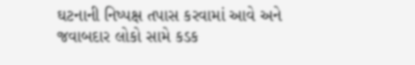ઘટનાની નિષ્પક્ષ તપાસ કરવામાં આવે અને જવાબદાર લોકો સામે કડક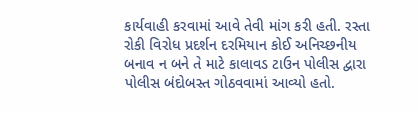કાર્યવાહી કરવામાં આવે તેવી માંગ કરી હતી. રસ્તા રોકી વિરોધ પ્રદર્શન દરમિયાન કોઈ અનિચ્છનીય બનાવ ન બને તે માટે કાલાવડ ટાઉન પોલીસ દ્વારા પોલીસ બંદોબસ્ત ગોઠવવામાં આવ્યો હતો.